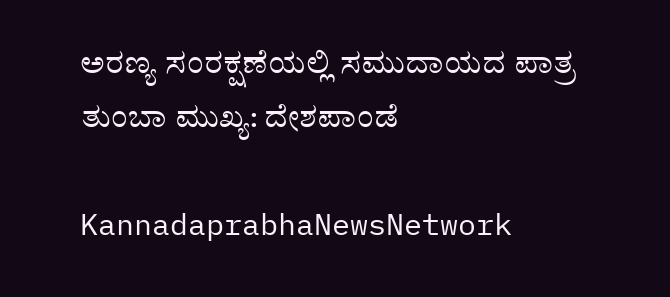ಅರಣ್ಯ ಸಂರಕ್ಷಣೆಯಲ್ಲಿ ಸಮುದಾಯದ ಪಾತ್ರ ತುಂಬಾ ಮುಖ್ಯ: ದೇಶಪಾಂಡೆ

KannadaprabhaNewsNetwork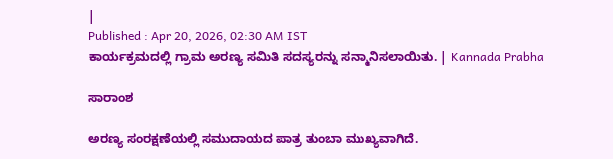|
Published : Apr 20, 2026, 02:30 AM IST
ಕಾರ್ಯಕ್ರಮದಲ್ಲಿ ಗ್ರಾಮ ಅರಣ್ಯ ಸಮಿತಿ ಸದಸ್ಯರನ್ನು ಸನ್ಮಾನಿಸಲಾಯಿತು. | Kannada Prabha

ಸಾರಾಂಶ

ಅರಣ್ಯ ಸಂರಕ್ಷಣೆಯಲ್ಲಿ ಸಮುದಾಯದ ಪಾತ್ರ ತುಂಬಾ ಮುಖ್ಯವಾಗಿದೆ.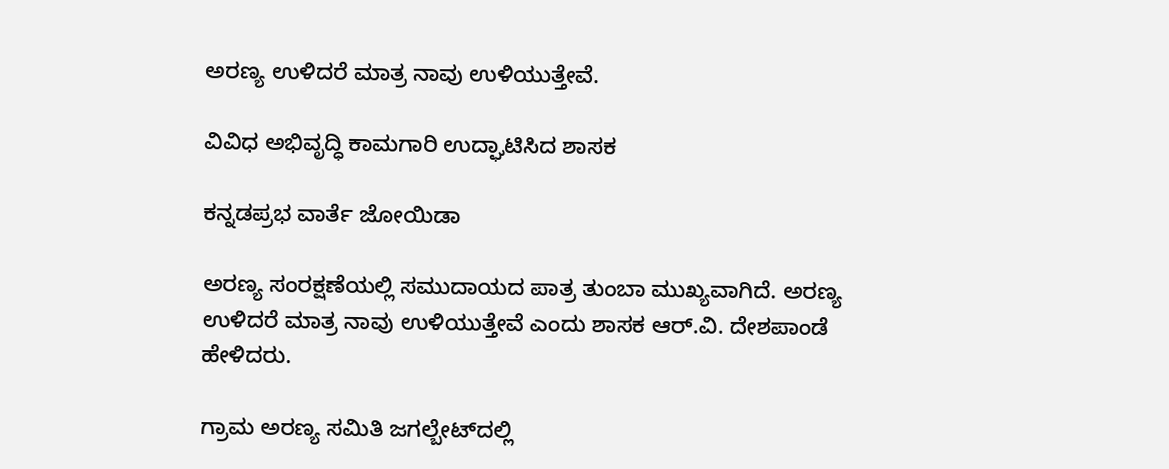ಅರಣ್ಯ ಉಳಿದರೆ ಮಾತ್ರ ನಾವು ಉಳಿಯುತ್ತೇವೆ.

ವಿವಿಧ ಅಭಿವೃದ್ಧಿ ಕಾಮಗಾರಿ ಉದ್ಘಾಟಿಸಿದ ಶಾಸಕ

ಕನ್ನಡಪ್ರಭ ವಾರ್ತೆ ಜೋಯಿಡಾ

ಅರಣ್ಯ ಸಂರಕ್ಷಣೆಯಲ್ಲಿ ಸಮುದಾಯದ ಪಾತ್ರ ತುಂಬಾ ಮುಖ್ಯವಾಗಿದೆ. ಅರಣ್ಯ ಉಳಿದರೆ ಮಾತ್ರ ನಾವು ಉಳಿಯುತ್ತೇವೆ ಎಂದು ಶಾಸಕ ಆರ್.ವಿ. ದೇಶಪಾಂಡೆ ಹೇಳಿದರು.

ಗ್ರಾಮ ಅರಣ್ಯ ಸಮಿತಿ ಜಗಲ್ಬೇಟ್‌ದಲ್ಲಿ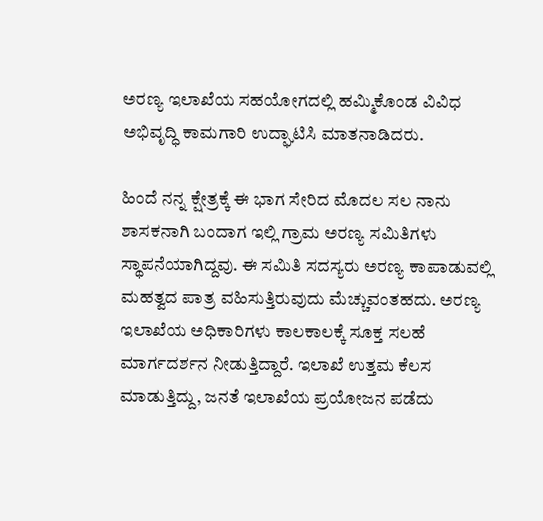ಅರಣ್ಯ ಇಲಾಖೆಯ ಸಹಯೋಗದಲ್ಲಿ ಹಮ್ಮಿಕೊಂಡ ವಿವಿಧ ಅಭಿವೃದ್ಧಿ ಕಾಮಗಾರಿ ಉದ್ಘಾಟಿಸಿ ಮಾತನಾಡಿದರು.

ಹಿಂದೆ ನನ್ನ ಕ್ಷೇತ್ರಕ್ಕೆ ಈ ಭಾಗ ಸೇರಿದ ಮೊದಲ ಸಲ ನಾನು ಶಾಸಕನಾಗಿ ಬಂದಾಗ ಇಲ್ಲಿ ಗ್ರಾಮ ಅರಣ್ಯ ಸಮಿತಿಗಳು ಸ್ಥಾಪನೆಯಾಗಿದ್ದವು. ಈ ಸಮಿತಿ ಸದಸ್ಯರು ಅರಣ್ಯ ಕಾಪಾಡುವಲ್ಲಿ ಮಹತ್ವದ ಪಾತ್ರ ವಹಿಸುತ್ತಿರುವುದು ಮೆಚ್ಚುವಂತಹದು. ಅರಣ್ಯ ಇಲಾಖೆಯ ಅಧಿಕಾರಿಗಳು ಕಾಲಕಾಲಕ್ಕೆ ಸೂಕ್ತ ಸಲಹೆ ಮಾರ್ಗದರ್ಶನ ನೀಡುತ್ತಿದ್ದಾರೆ. ಇಲಾಖೆ ಉತ್ತಮ ಕೆಲಸ ಮಾಡುತ್ತಿದ್ದು, ಜನತೆ ಇಲಾಖೆಯ ಪ್ರಯೋಜನ ಪಡೆದು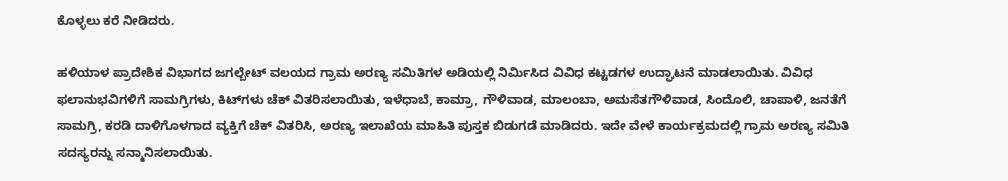ಕೊಳ್ಳಲು ಕರೆ ನೀಡಿದರು.

ಹಳಿಯಾಳ ಪ್ರಾದೇಶಿಕ ವಿಭಾಗದ ಜಗಲ್ಬೇಟ್ ವಲಯದ ಗ್ರಾಮ ಅರಣ್ಯ ಸಮಿತಿಗಳ ಅಡಿಯಲ್ಲಿ ನಿರ್ಮಿಸಿದ ವಿವಿಧ ಕಟ್ಟಡಗಳ ಉದ್ಘಾಟನೆ ಮಾಡಲಾಯಿತು. ವಿವಿಧ ಫಲಾನುಭವಿಗಳಿಗೆ ಸಾಮಗ್ರಿಗಳು, ಕಿಟ್‌ಗಳು ಚೆಕ್ ವಿತರಿಸಲಾಯಿತು, ಇಳೆಧಾಬೆ, ಕಾಮ್ರಾ, ಗೌಳಿವಾಡ, ಮಾಲಂಬಾ, ಅಮಸೆತಗೌಳಿವಾಡ, ಸಿಂದೊಲಿ, ಚಾಪಾಳಿ, ಜನತೆಗೆ ಸಾಮಗ್ರಿ, ಕರಡಿ ದಾಳಿಗೊಳಗಾದ ವ್ಯಕ್ತಿಗೆ ಚೆಕ್ ವಿತರಿಸಿ, ಅರಣ್ಯ ಇಲಾಖೆಯ ಮಾಹಿತಿ ಪುಸ್ತಕ ಬಿಡುಗಡೆ ಮಾಡಿದರು. ಇದೇ ವೇಳೆ ಕಾರ್ಯಕ್ರಮದಲ್ಲಿ ಗ್ರಾಮ ಅರಣ್ಯ ಸಮಿತಿ ಸದಸ್ಯರನ್ನು ಸನ್ಮಾನಿಸಲಾಯಿತು.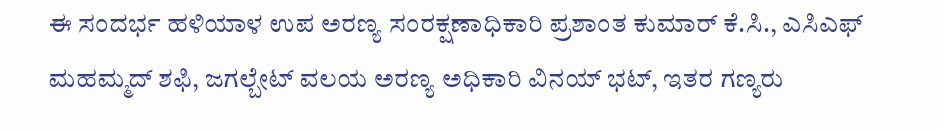ಈ ಸಂದರ್ಭ ಹಳಿಯಾಳ ಉಪ ಅರಣ್ಯ ಸಂರಕ್ಷಣಾಧಿಕಾರಿ ಪ್ರಶಾಂತ ಕುಮಾರ್ ಕೆ.ಸಿ., ಎಸಿಎಫ್ ಮಹಮ್ಮದ್ ಶಫಿ, ಜಗಲ್ಬೇಟ್ ವಲಯ ಅರಣ್ಯ ಅಧಿಕಾರಿ ವಿನಯ್ ಭಟ್, ಇತರ ಗಣ್ಯರು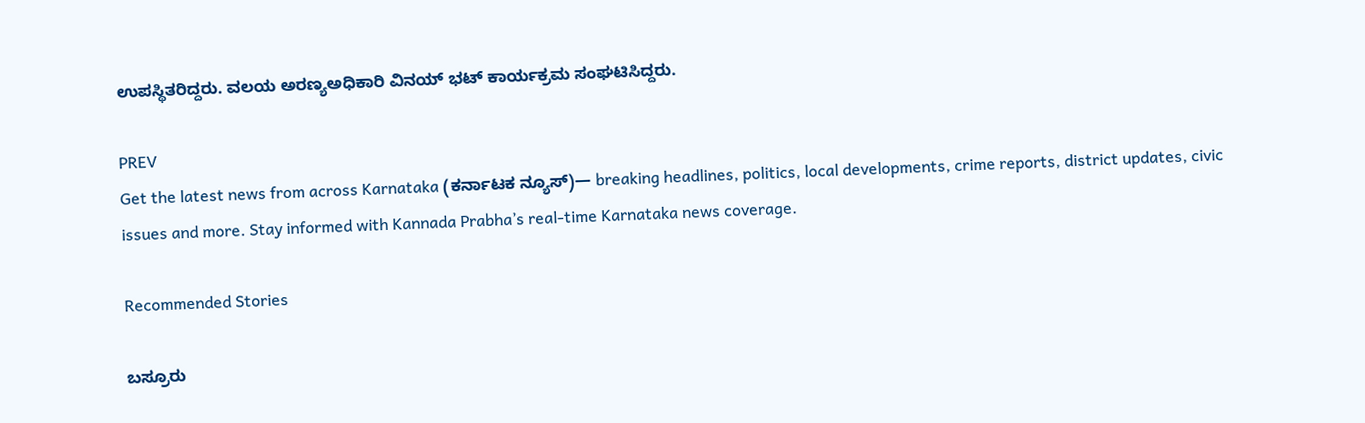ಉಪಸ್ಥಿತರಿದ್ದರು. ವಲಯ ಅರಣ್ಯಅಧಿಕಾರಿ ವಿನಯ್ ಭಟ್ ಕಾರ್ಯಕ್ರಮ ಸಂಘಟಿಸಿದ್ದರು.

PREV
Get the latest news from across Karnataka (ಕರ್ನಾಟಕ ನ್ಯೂಸ್)— breaking headlines, politics, local developments, crime reports, district updates, civic issues and more. Stay informed with Kannada Prabha’s real‑time Karnataka news coverage.

Recommended Stories

ಬಸ್ರೂರು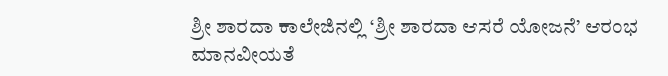ಶ್ರೀ ಶಾರದಾ ಕಾಲೇಜಿನಲ್ಲಿ ‘ಶ್ರೀ ಶಾರದಾ ಆಸರೆ ಯೋಜನೆ’ ಆರಂಭ
ಮಾನವೀಯತೆ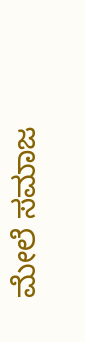ಮೇಲೆ ಸಮಾಜ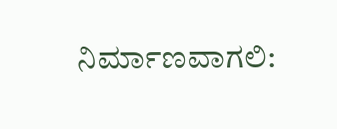ನಿರ್ಮಾಣವಾಗಲಿ: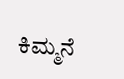ಕಿಮ್ಮನೆ